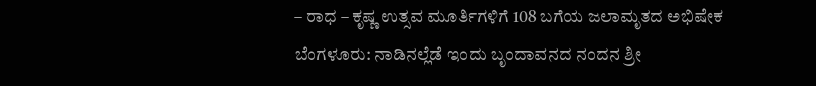– ರಾಧ – ಕೃಷ್ಣ ಉತ್ಸವ ಮೂರ್ತಿಗಳಿಗೆ 108 ಬಗೆಯ ಜಲಾಮೃತದ ಅಭಿಷೇಕ
ಬೆಂಗಳೂರು: ನಾಡಿನಲ್ಲೆಡೆ ಇಂದು ಬೃಂದಾವನದ ನಂದನ ಶ್ರೀ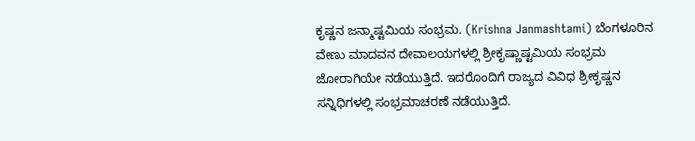ಕೃಷ್ಣನ ಜನ್ಮಾಷ್ಟಮಿಯ ಸಂಭ್ರಮ. (Krishna Janmashtami) ಬೆಂಗಳೂರಿನ ವೇಣು ಮಾದವನ ದೇವಾಲಯಗಳಲ್ಲಿ ಶ್ರೀಕೃಷ್ಣಾಷ್ಟಮಿಯ ಸಂಭ್ರಮ ಜೋರಾಗಿಯೇ ನಡೆಯುತ್ತಿದೆ. ಇದರೊಂದಿಗೆ ರಾಜ್ಯದ ವಿವಿಧ ಶ್ರೀಕೃಷ್ಣನ ಸನ್ನಿಧಿಗಳಲ್ಲಿ ಸಂಭ್ರಮಾಚರಣೆ ನಡೆಯುತ್ತಿದೆ.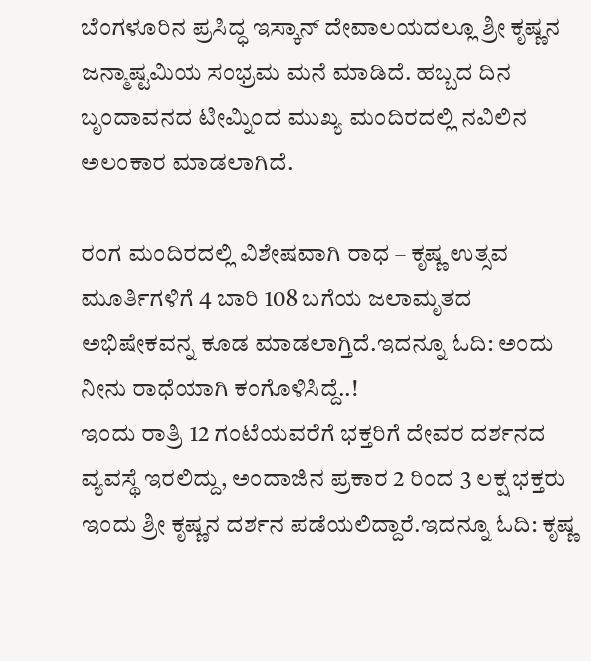ಬೆಂಗಳೂರಿನ ಪ್ರಸಿದ್ಧ ಇಸ್ಕಾನ್ ದೇವಾಲಯದಲ್ಲೂ ಶ್ರೀ ಕೃಷ್ಣನ ಜನ್ಮಾಷ್ಟಮಿಯ ಸಂಭ್ರಮ ಮನೆ ಮಾಡಿದೆ. ಹಬ್ಬದ ದಿನ ಬೃಂದಾವನದ ಟೀಮ್ನಿಂದ ಮುಖ್ಯ ಮಂದಿರದಲ್ಲಿ ನವಿಲಿನ ಅಲಂಕಾರ ಮಾಡಲಾಗಿದೆ.

ರಂಗ ಮಂದಿರದಲ್ಲಿ ವಿಶೇಷವಾಗಿ ರಾಧ – ಕೃಷ್ಣ ಉತ್ಸವ ಮೂರ್ತಿಗಳಿಗೆ 4 ಬಾರಿ 108 ಬಗೆಯ ಜಲಾಮೃತದ ಅಭಿಷೇಕವನ್ನ ಕೂಡ ಮಾಡಲಾಗ್ತಿದೆ.ಇದನ್ನೂ ಓದಿ: ಅಂದು ನೀನು ರಾಧೆಯಾಗಿ ಕಂಗೊಳಿಸಿದ್ದೆ..!
ಇಂದು ರಾತ್ರಿ 12 ಗಂಟೆಯವರೆಗೆ ಭಕ್ತರಿಗೆ ದೇವರ ದರ್ಶನದ ವ್ಯವಸ್ಥೆ ಇರಲಿದ್ದು, ಅಂದಾಜಿನ ಪ್ರಕಾರ 2 ರಿಂದ 3 ಲಕ್ಷ ಭಕ್ತರು ಇಂದು ಶ್ರೀ ಕೃಷ್ಣನ ದರ್ಶನ ಪಡೆಯಲಿದ್ದಾರೆ.ಇದನ್ನೂ ಓದಿ: ಕೃಷ್ಣ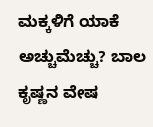ಮಕ್ಕಳಿಗೆ ಯಾಕೆ ಅಚ್ಚುಮೆಚ್ಚು? ಬಾಲ ಕೃಷ್ಣನ ವೇಷ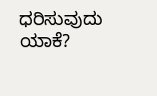ಧರಿಸುವುದು ಯಾಕೆ?